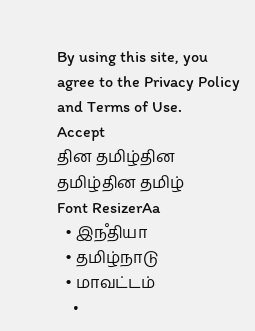By using this site, you agree to the Privacy Policy and Terms of Use.
Accept
தின தமிழ்தின தமிழ்தின தமிழ்
Font ResizerAa
  • இநஂதியா
  • தமிழ்நாடு
  • மாவட்டம்
    •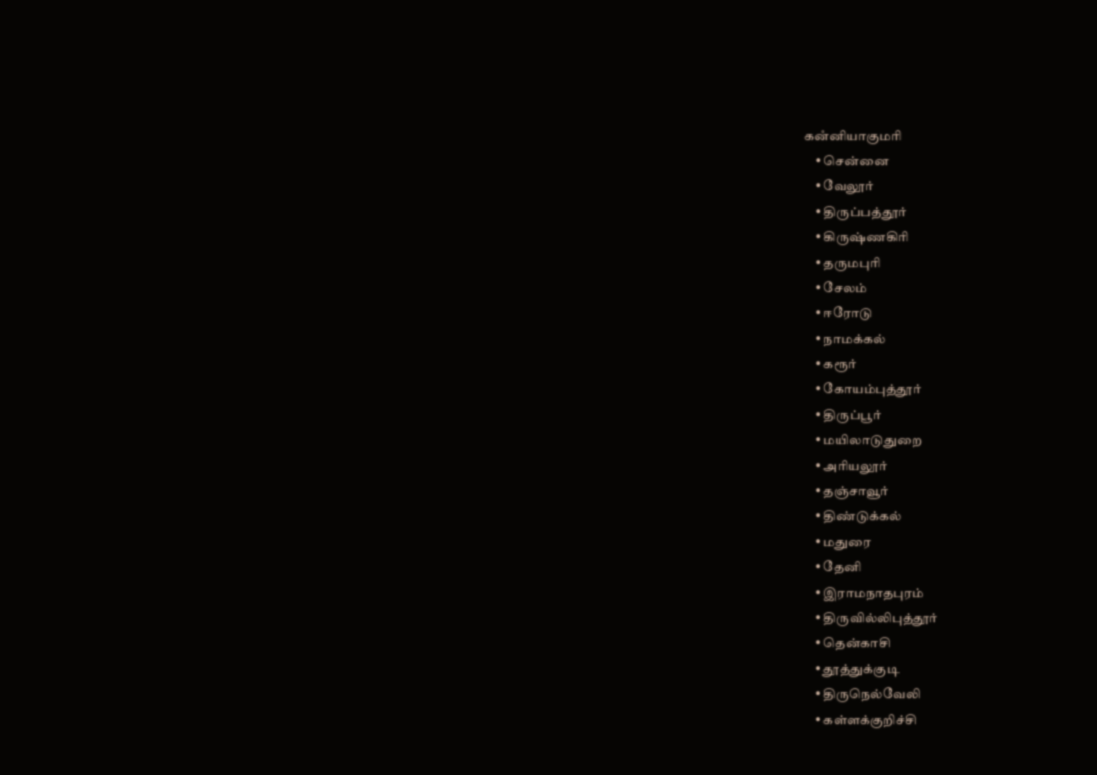கனஂனியாகுமரி
    • சென்னை
    • வேலூர்
    • திருப்பத்தூர்
    • கிருஷ்ணகிரி
    • தருமபுரி
    • சேலம்
    • ஈரோடு
    • நாமக்கல்
    • கரூர்
    • கோயம்புத்தூர்
    • திருப்பூர்
    • மயிலாடுதுறை
    • அரியலூர்
    • தஞ்சாவூர்
    • திண்டுக்கல்
    • மதுரை
    • தேனி
    • இராமநாதபுரம்
    • திருவில்லிபுத்தூர்
    • தென்காசி
    • தூத்துக்குடி
    • திருநெல்வேலி
    • கள்ளக்குறிச்சி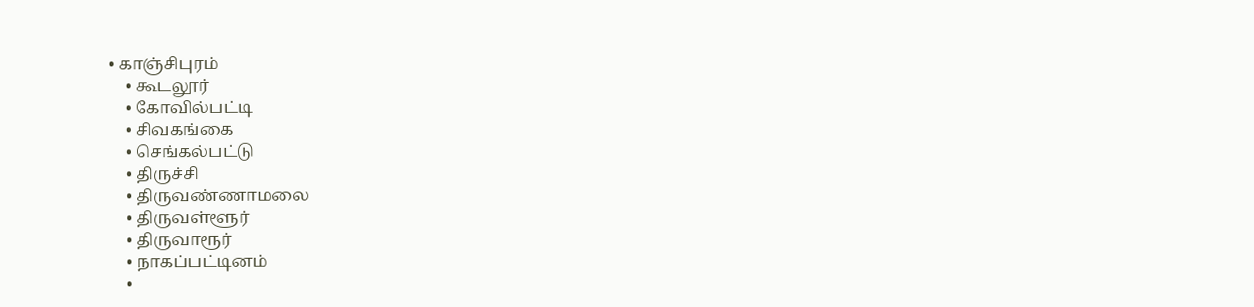• காஞ்சிபுரம்
    • கூடலூர்
    • கோவில்பட்டி
    • சிவகங்கை
    • செங்கல்பட்டு
    • திருச்சி
    • திருவண்ணாமலை
    • திருவள்ளூர்
    • திருவாரூர்
    • நாகப்பட்டினம்
    •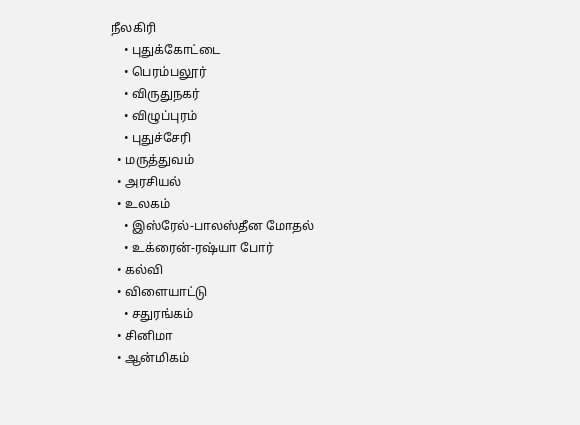நீலகிரி
    • புதுக்கோட்டை
    • பெரம்பலூர்
    • விருதுநகர்
    • விழுப்புரம்
    • புதுச்சேரி
  • மருத்துவம்
  • அரசியல்
  • உலகம்
    • இஸ்ரேல்-பாலஸ்தீன மோதல்
    • உக்ரைன்-ரஷ்யா போர்
  • கல்வி
  • விளையாட்டு
    • சதுரங்கம்
  • சினிமா
  • ஆன்மிகம்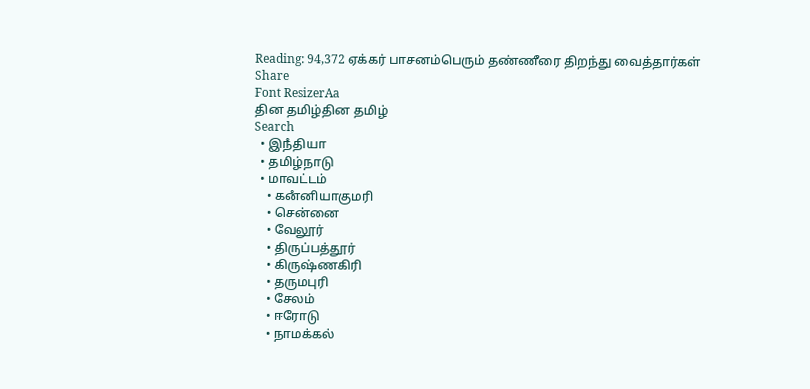Reading: 94,372 ஏக்கர் பாசனம்பெரும் தண்ணீரை திறந்து வைத்தார்கள்
Share
Font ResizerAa
தின தமிழ்தின தமிழ்
Search
  • இநஂதியா
  • தமிழ்நாடு
  • மாவட்டம்
    • கனஂனியாகுமரி
    • சென்னை
    • வேலூர்
    • திருப்பத்தூர்
    • கிருஷ்ணகிரி
    • தருமபுரி
    • சேலம்
    • ஈரோடு
    • நாமக்கல்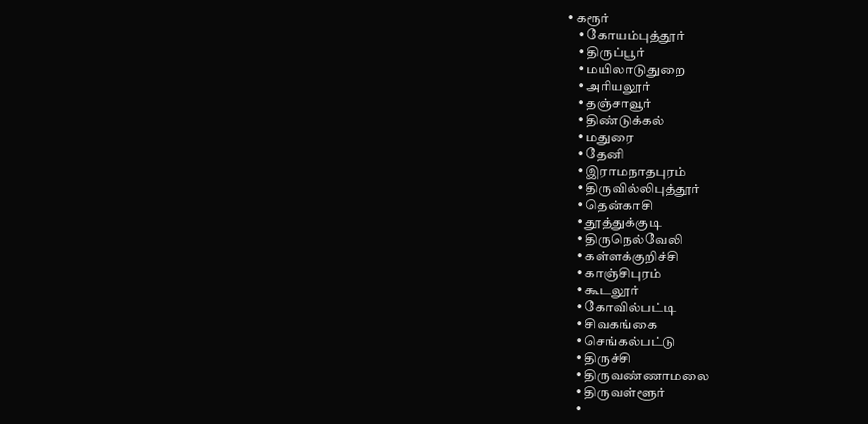• கரூர்
    • கோயம்புத்தூர்
    • திருப்பூர்
    • மயிலாடுதுறை
    • அரியலூர்
    • தஞ்சாவூர்
    • திண்டுக்கல்
    • மதுரை
    • தேனி
    • இராமநாதபுரம்
    • திருவில்லிபுத்தூர்
    • தென்காசி
    • தூத்துக்குடி
    • திருநெல்வேலி
    • கள்ளக்குறிச்சி
    • காஞ்சிபுரம்
    • கூடலூர்
    • கோவில்பட்டி
    • சிவகங்கை
    • செங்கல்பட்டு
    • திருச்சி
    • திருவண்ணாமலை
    • திருவள்ளூர்
    •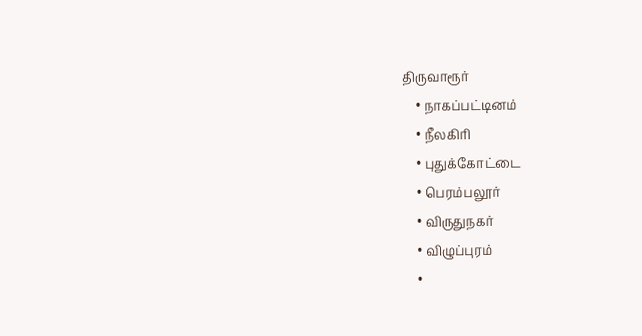திருவாரூர்
    • நாகப்பட்டினம்
    • நீலகிரி
    • புதுக்கோட்டை
    • பெரம்பலூர்
    • விருதுநகர்
    • விழுப்புரம்
    •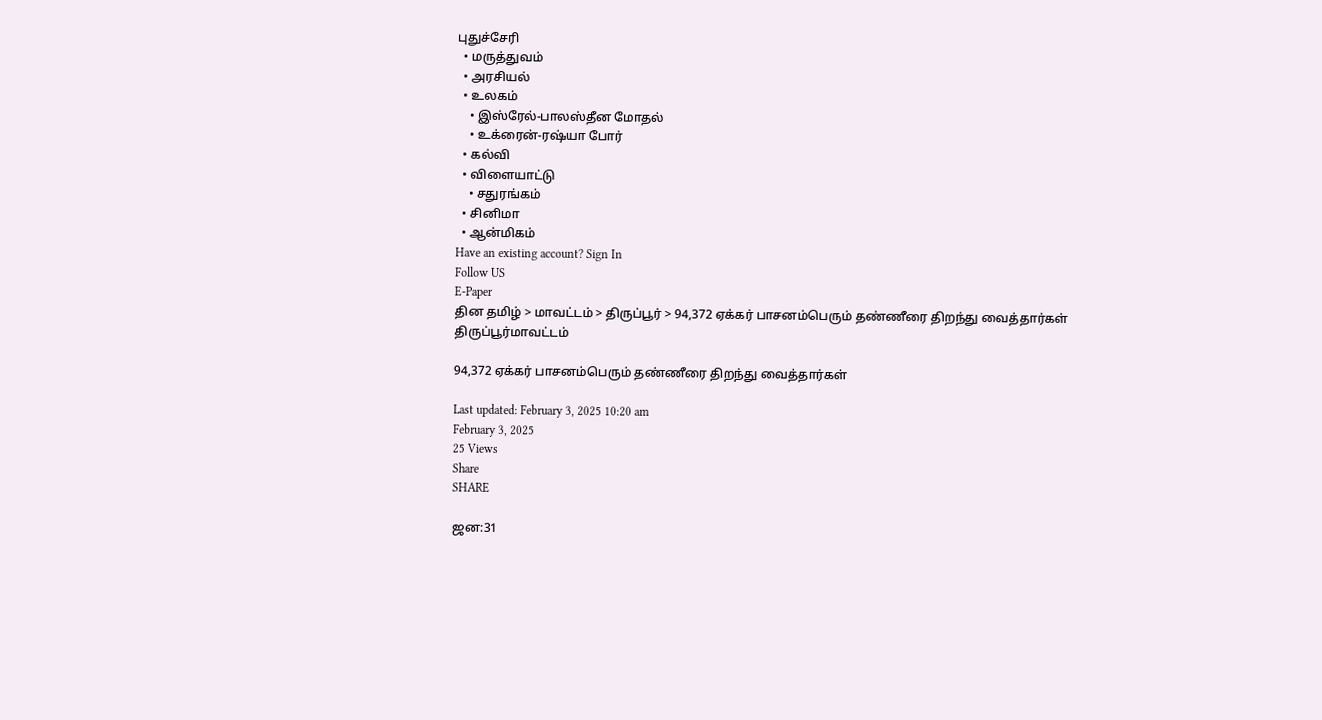புதுச்சேரி
  • மருத்துவம்
  • அரசியல்
  • உலகம்
    • இஸ்ரேல்-பாலஸ்தீன மோதல்
    • உக்ரைன்-ரஷ்யா போர்
  • கல்வி
  • விளையாட்டு
    • சதுரங்கம்
  • சினிமா
  • ஆன்மிகம்
Have an existing account? Sign In
Follow US
E-Paper
தின தமிழ் > மாவட்டம் > திருப்பூர் > 94,372 ஏக்கர் பாசனம்பெரும் தண்ணீரை திறந்து வைத்தார்கள்
திருப்பூர்மாவட்டம்

94,372 ஏக்கர் பாசனம்பெரும் தண்ணீரை திறந்து வைத்தார்கள்

Last updated: February 3, 2025 10:20 am
February 3, 2025
25 Views
Share
SHARE

ஜன:31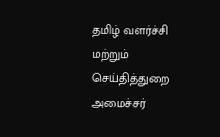தமிழ் வளர்ச்சி மற்றும் செய்தித்துறை அமைச்சர்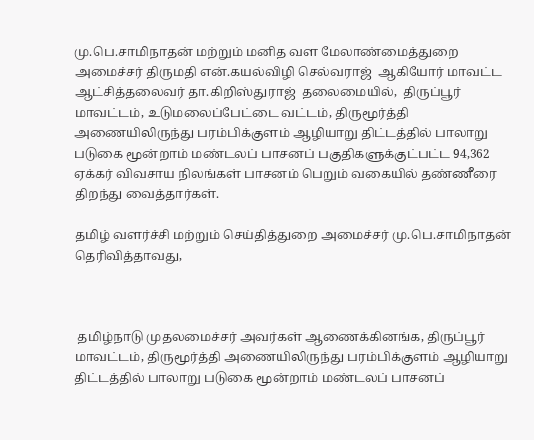மு.பெ.சாமிநாதன் மற்றும் மனித வள மேலாண்மைத்துறை அமைச்சர் திருமதி என்.கயல்விழி செல்வராஜ்  ஆகியோர் மாவட்ட ஆட்சித்தலைவர் தா.கிறிஸ்துராஜ்  தலைமையில்,  திருப்பூர் மாவட்டம், உடுமலைப்பேட்டை வட்டம், திருமூர்த்தி அணையிலிருந்து பரம்பிக்குளம் ஆழியாறு திட்டத்தில் பாலாறு படுகை மூன்றாம் மண்டலப் பாசனப் பகுதிகளுக்குட்பட்ட 94,362 ஏக்கர் விவசாய நிலங்கள் பாசனம் பெறும் வகையில் தண்ணீரை திறந்து வைத்தார்கள்.

தமிழ் வளர்ச்சி மற்றும் செய்தித்துறை அமைச்சர் மு.பெ.சாமிநாதன்  தெரிவித்தாவது,



 தமிழ்நாடு முதலமைச்சர் அவர்கள் ஆணைக்கினங்க, திருப்பூர் மாவட்டம், திருமூர்த்தி அணையிலிருந்து பரம்பிக்குளம் ஆழியாறு திட்டத்தில் பாலாறு படுகை மூன்றாம் மண்டலப் பாசனப்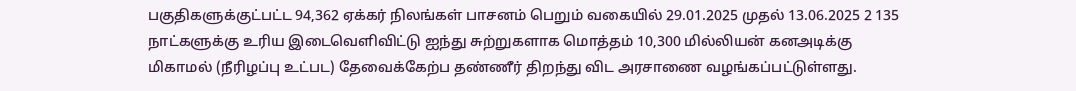பகுதிகளுக்குட்பட்ட 94,362 ஏக்கர் நிலங்கள் பாசனம் பெறும் வகையில் 29.01.2025 முதல் 13.06.2025 2 135 நாட்களுக்கு உரிய இடைவெளிவிட்டு ஐந்து சுற்றுகளாக மொத்தம் 10,300 மில்லியன் கனஅடிக்கு மிகாமல் (நீரிழப்பு உட்பட) தேவைக்கேற்ப தண்ணீர் திறந்து விட அரசாணை வழங்கப்பட்டுள்ளது.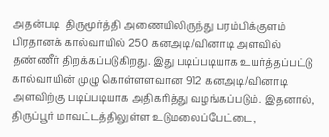அதன்படி  திருமூர்த்தி அணையிலிருந்து பரம்பிக்குளம் பிரதானக் கால்வாயில் 250 கனஅடி/வினாடி அளவில் தண்ணீர் திறக்கப்படுகிறது. இது படிப்படியாக உயர்த்தப்பட்டு கால்வாயின் முழு கொள்ளளவான 912 கனஅடி/வினாடி அளவிற்கு படிப்படியாக அதிகரித்து வழங்கப்படும். இதனால், திருப்பூர் மாவட்டத்திலுள்ள உடுமலைப்பேட்டை,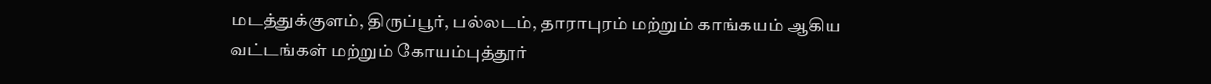மடத்துக்குளம், திருப்பூர், பல்லடம், தாராபுரம் மற்றும் காங்கயம் ஆகிய வட்டங்கள் மற்றும் கோயம்புத்தூர்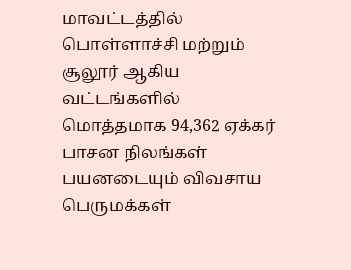மாவட்டத்தில் பொள்ளாச்சி மற்றும் சூலூர் ஆகிய வட்டங்களில் மொத்தமாக 94,362 ஏக்கர் பாசன நிலங்கள் பயனடையும் விவசாய பெருமக்கள்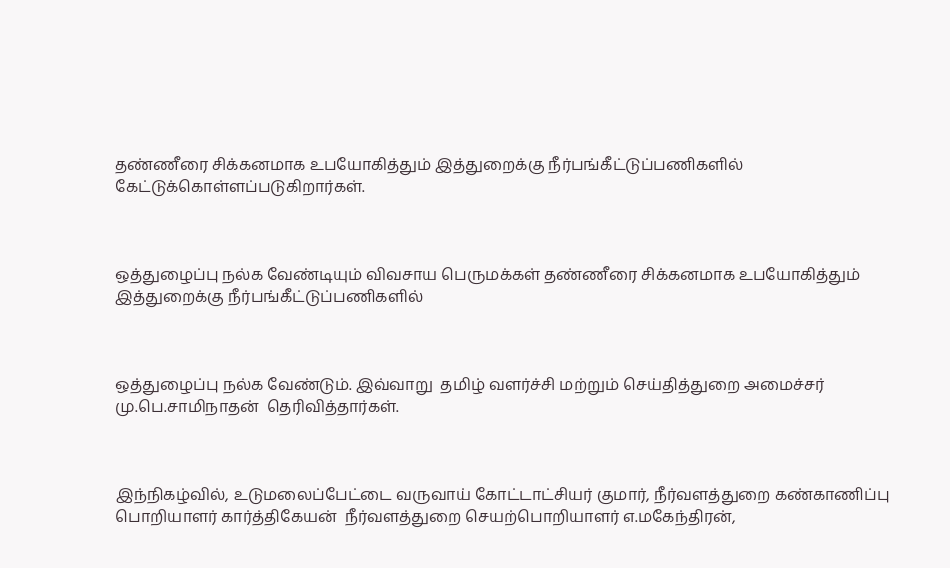தண்ணீரை சிக்கனமாக உபயோகித்தும் இத்துறைக்கு நீர்பங்கீட்டுப்பணிகளில் கேட்டுக்கொள்ளப்படுகிறார்கள்.



ஒத்துழைப்பு நல்க வேண்டியும் விவசாய பெருமக்கள் தண்ணீரை சிக்கனமாக உபயோகித்தும் இத்துறைக்கு நீர்பங்கீட்டுப்பணிகளில்



ஒத்துழைப்பு நல்க வேண்டும். இவ்வாறு  தமிழ் வளர்ச்சி மற்றும் செய்தித்துறை அமைச்சர் மு.பெ.சாமிநாதன்  தெரிவித்தார்கள்.



இந்நிகழ்வில், உடுமலைப்பேட்டை வருவாய் கோட்டாட்சியர் குமார், நீர்வளத்துறை கண்காணிப்பு பொறியாளர் கார்த்திகேயன்  நீர்வளத்துறை செயற்பொறியாளர் எ.மகேந்திரன்,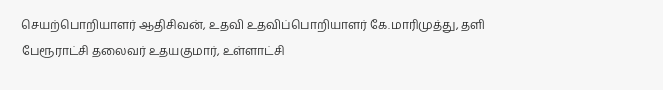செயற்பொறியாளர் ஆதிசிவன், உதவி உதவிப்பொறியாளர் கே.மாரிமுத்து, தளி பேரூராட்சி தலைவர் உதயகுமார், உள்ளாட்சி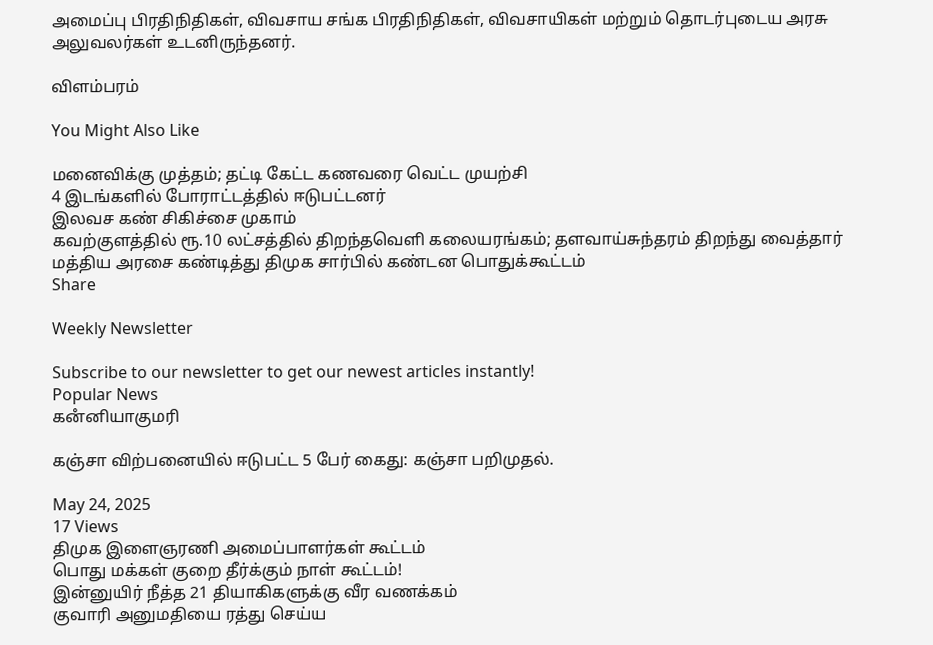அமைப்பு பிரதிநிதிகள், விவசாய சங்க பிரதிநிதிகள், விவசாயிகள் மற்றும் தொடர்புடைய அரசு அலுவலர்கள் உடனிருந்தனர்.

விளம்பரம்

You Might Also Like

மனைவிக்கு முத்தம்; தட்டி கேட்ட கணவரை வெட்ட முயற்சி
4 இடங்களில் போராட்டத்தில் ஈடுபட்டனர்
இலவச கண் சிகிச்சை முகாம்
கவற்குளத்தில் ரூ.10 லட்சத்தில் திறந்தவெளி கலையரங்கம்; தளவாய்சுந்தரம் திறந்து வைத்தார்
மத்திய அரசை கண்டித்து திமுக சார்பில் கண்டன பொதுக்கூட்டம்
Share

Weekly Newsletter

Subscribe to our newsletter to get our newest articles instantly!
Popular News
கனஂனியாகுமரி

கஞ்சா விற்பனையில் ஈடுபட்ட 5 பேர் கைது: கஞ்சா பறிமுதல்.

May 24, 2025
17 Views
திமுக இளைஞரணி அமைப்பாளர்கள் கூட்டம்
பொது மக்கள் குறை தீர்க்கும் நாள் கூட்டம்!
இன்னுயிர் நீத்த 21 தியாகிகளுக்கு வீர வணக்கம்
குவாரி அனுமதியை ரத்து செய்ய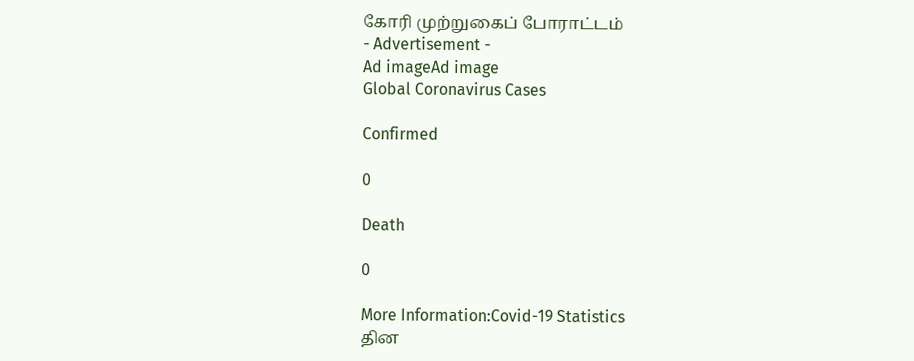கோரி முற்றுகைப் போராட்டம்
- Advertisement -
Ad imageAd image
Global Coronavirus Cases

Confirmed

0

Death

0

More Information:Covid-19 Statistics
தின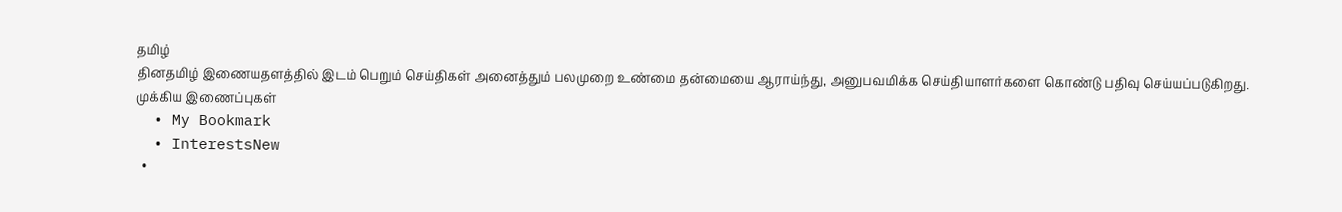தமிழ்
தினதமிழ் இணையதளத்தில் இடம் பெறும் செய்திகள் அனைத்தும் பலமுறை உண்மை தன்மையை ஆராய்ந்து, அனுபவமிக்க செய்தியாளர்களை கொண்டு பதிவு செய்யப்படுகிறது.
முக்கிய இணைப்புகள்
  • My Bookmark
  • InterestsNew
  •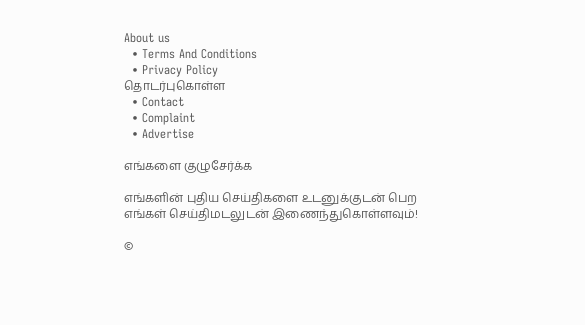About us
  • Terms And Conditions
  • Privacy Policy
தொடர்புகொள்ள
  • Contact
  • Complaint
  • Advertise

எங்களை குழுசேர்க்க

எங்களின் புதிய செய்திகளை உடனுக்குடன் பெற எங்கள் செய்திமடலுடன் இணைந்துகொள்ளவும்!

©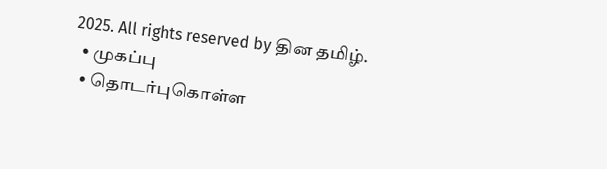2025. All rights reserved by தின தமிழ்.
  • முகப்பு
  • தொடர்புகொள்ள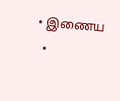• இணைய
  •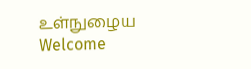உள்நுழைய
Welcome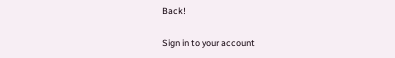Back!

Sign in to your account